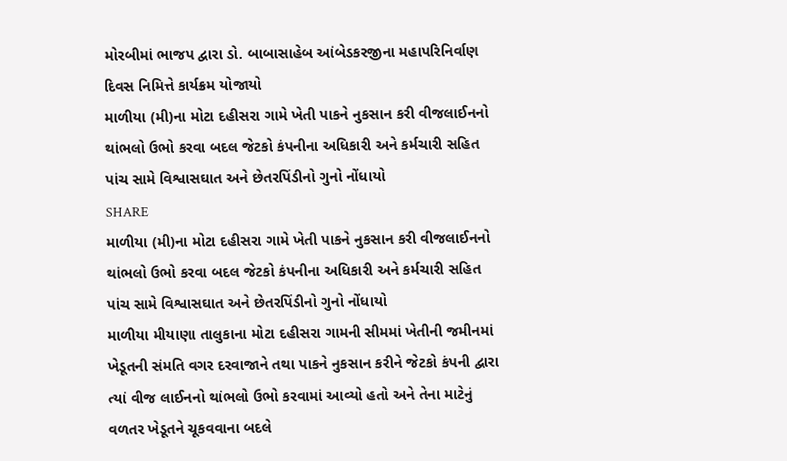મોરબીમાં ભાજપ દ્વારા ડો. બાબાસાહેબ આંબેડકરજીના મહાપરિનિર્વાણ દિવસ નિમિત્તે કાર્યક્રમ યોજાયો
માળીયા (મી)ના મોટા દહીસરા ગામે ખેતી પાકને નુકસાન કરી વીજલાઈનનો થાંભલો ઉભો કરવા બદલ જેટકો કંપનીના અધિકારી અને કર્મચારી સહિત પાંચ સામે વિશ્વાસઘાત અને છેતરપિંડીનો ગુનો નોંધાયો
SHARE
માળીયા (મી)ના મોટા દહીસરા ગામે ખેતી પાકને નુકસાન કરી વીજલાઈનનો થાંભલો ઉભો કરવા બદલ જેટકો કંપનીના અધિકારી અને કર્મચારી સહિત પાંચ સામે વિશ્વાસઘાત અને છેતરપિંડીનો ગુનો નોંધાયો
માળીયા મીયાણા તાલુકાના મોટા દહીસરા ગામની સીમમાં ખેતીની જમીનમાં ખેડૂતની સંમતિ વગર દરવાજાને તથા પાકને નુકસાન કરીને જેટકો કંપની દ્વારા ત્યાં વીજ લાઈનનો થાંભલો ઉભો કરવામાં આવ્યો હતો અને તેના માટેનું વળતર ખેડૂતને ચૂકવવાના બદલે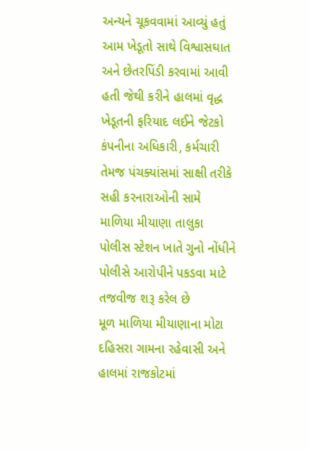અન્યને ચૂકવવામાં આવ્યું હતું આમ ખેડૂતો સાથે વિશ્વાસઘાત અને છેતરપિંડી કરવામાં આવી હતી જેથી કરીને હાલમાં વૃદ્ધ ખેડૂતની ફરિયાદ લઈને જેટકો કંપનીના અધિકારી, કર્મચારી તેમજ પંચક્યાંસમાં સાક્ષી તરીકે સહી કરનારાઓની સામે માળિયા મીયાણા તાલુકા પોલીસ સ્ટેશન ખાતે ગુનો નોંધીને પોલીસે આરોપીને પકડવા માટે તજવીજ શરૂ કરેલ છે
મૂળ માળિયા મીયાણાના મોટા દહિસરા ગામના રહેવાસી અને હાલમાં રાજકોટમાં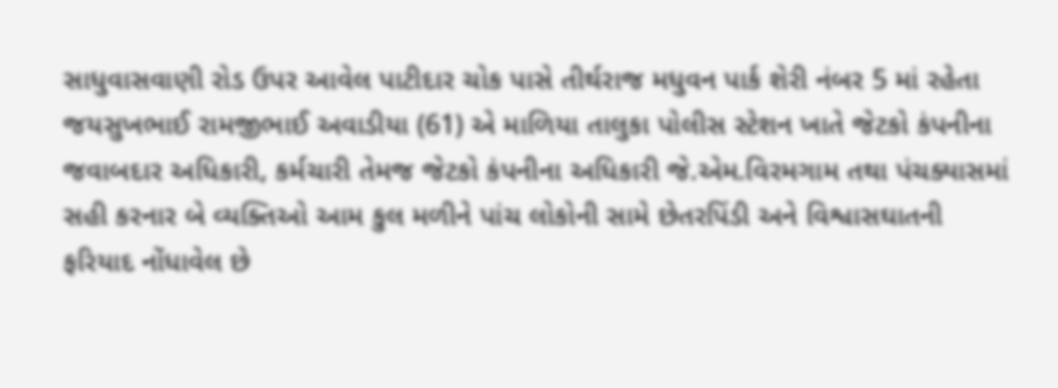સાધુવાસવાણી રોડ ઉપર આવેલ પાટીદાર ચોક પાસે તીર્થરાજ મધુવન પાર્ક શેરી નંબર 5 માં રહેતા જયસુખભાઈ રામજીભાઈ અવાડીયા (61) એ માળિયા તાલુકા પોલીસ સ્ટેશન ખાતે જેટકો કંપનીના જવાબદાર અધિકારી, કર્મચારી તેમજ જેટકો કંપનીના અધિકારી જે.એમ.વિરમગામ તથા પંચક્યાસમાં સહી કરનાર બે વ્યક્તિઓ આમ કુલ મળીને પાંચ લોકોની સામે છેતરપિંડી અને વિશ્વાસઘાતની ફરિયાદ નોંધાવેલ છે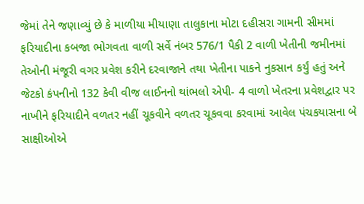જેમાં તેને જણાવ્યું છે કે માળીયા મીયાણા તાલુકાના મોટા દહીસરા ગામની સીમમાં ફરિયાદીના કબજા ભોગવતા વાળી સર્વે નંબર 576/1 પૈકી 2 વાળી ખેતીની જમીનમાં તેઓની મંજૂરી વગર પ્રવેશ કરીને દરવાજાને તથા ખેતીના પાકને નુકસાન કર્યું હતું અને જેટકો કંપનીનો 132 કેવી વીજ લાઈનનો થાંભલો એપી- 4 વાળો ખેતરના પ્રવેશદ્વાર પર નાખીને ફરિયાદીને વળતર નહીં ચૂકવીને વળતર ચૂકવવા કરવામાં આવેલ પંચકયાસના બે સાક્ષીઓએ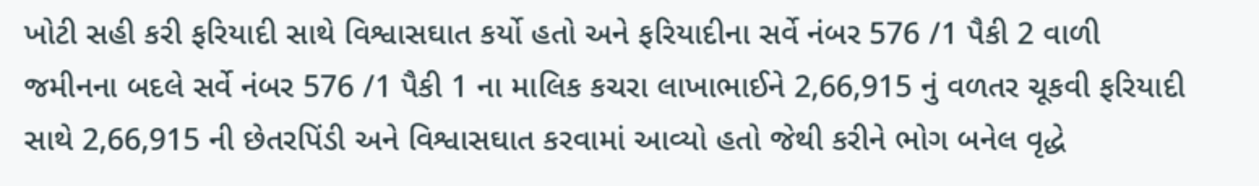ખોટી સહી કરી ફરિયાદી સાથે વિશ્વાસઘાત કર્યો હતો અને ફરિયાદીના સર્વે નંબર 576 /1 પૈકી 2 વાળી જમીનના બદલે સર્વે નંબર 576 /1 પૈકી 1 ના માલિક કચરા લાખાભાઈને 2,66,915 નું વળતર ચૂકવી ફરિયાદી સાથે 2,66,915 ની છેતરપિંડી અને વિશ્વાસઘાત કરવામાં આવ્યો હતો જેથી કરીને ભોગ બનેલ વૃદ્ધે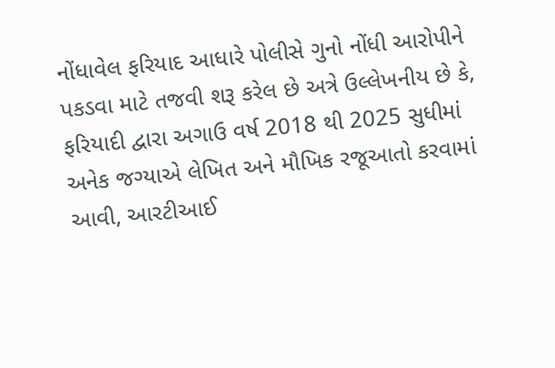નોંધાવેલ ફરિયાદ આધારે પોલીસે ગુનો નોંધી આરોપીને પકડવા માટે તજવી શરૂ કરેલ છે અત્રે ઉલ્લેખનીય છે કે, ફરિયાદી દ્વારા અગાઉ વર્ષ 2018 થી 2025 સુધીમાં અનેક જગ્યાએ લેખિત અને મૌખિક રજૂઆતો કરવામાં આવી, આરટીઆઈ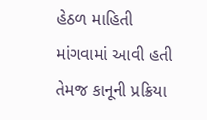હેઠળ માહિતી માંગવામાં આવી હતી તેમજ કાનૂની પ્રક્રિયા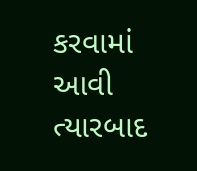કરવામાં આવી ત્યારબાદ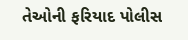તેઓની ફરિયાદ પોલીસ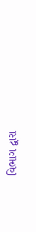વિભાગ દ્વારા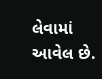લેવામાં આવેલ છે.